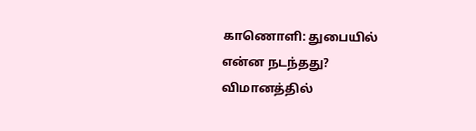காணொளி: துபையில் என்ன நடந்தது? விமானத்தில்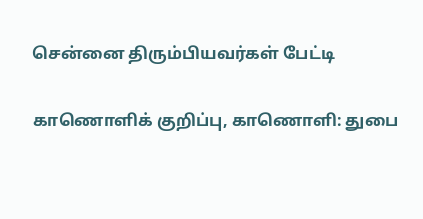சென்னை திரும்பியவர்கள் பேட்டி

காணொளிக் குறிப்பு, காணொளி: துபை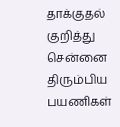தாக்குதல் குறித்து சென்னை திரும்பிய பயணிகள்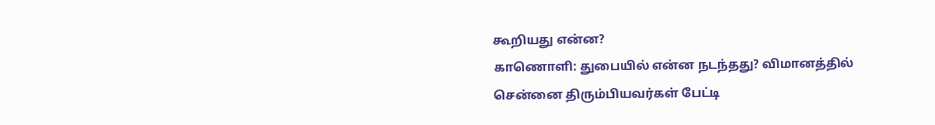கூறியது என்ன?
காணொளி: துபையில் என்ன நடந்தது? விமானத்தில் சென்னை திரும்பியவர்கள் பேட்டி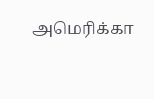அமெரிக்கா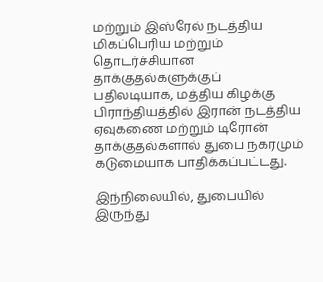மற்றும் இஸ்ரேல் நடத்திய மிகப்பெரிய மற்றும் தொடர்ச்சியான தாக்குதல்களுக்குப் பதிலடியாக, மத்திய கிழக்கு பிராந்தியத்தில் இரான் நடத்திய ஏவுகணை மற்றும் டிரோன் தாக்குதல்களால் துபை நகரமும் கடுமையாக பாதிக்கப்பட்டது.

இந்நிலையில், துபையில் இருந்து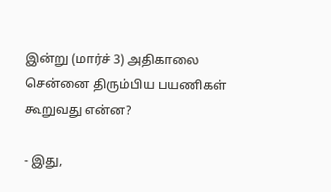இன்று (மார்ச் 3) அதிகாலை சென்னை திரும்பிய பயணிகள் கூறுவது என்ன?

- இது,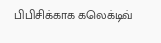பிபிசிக்காக கலெக்டிவ்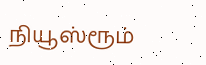நியூஸ்ரூம்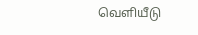வெளியீடு